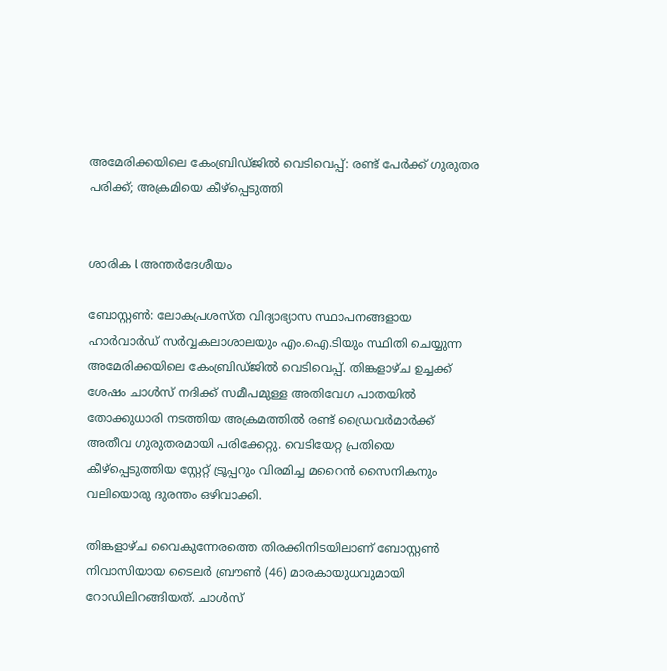അമേരിക്കയിലെ കേംബ്രിഡ്ജിൽ വെടിവെപ്പ്: രണ്ട് പേർക്ക് ഗുരുതര പരിക്ക്; അക്രമിയെ കീഴ്പ്പെടുത്തി


ശാരിക l അന്തർദേശീയം

ബോസ്റ്റൺ: ലോകപ്രശസ്ത വിദ്യാഭ്യാസ സ്ഥാപനങ്ങളായ ഹാർവാർഡ് സർവ്വകലാശാലയും എം.ഐ.ടിയും സ്ഥിതി ചെയ്യുന്ന അമേരിക്കയിലെ കേംബ്രിഡ്ജിൽ വെടിവെപ്പ്. തിങ്കളാഴ്ച ഉച്ചക്ക് ശേഷം ചാൾസ് നദിക്ക് സമീപമുള്ള അതിവേഗ പാതയിൽ തോക്കുധാരി നടത്തിയ അക്രമത്തിൽ രണ്ട് ഡ്രൈവർമാർക്ക് അതീവ ഗുരുതരമായി പരിക്കേറ്റു. വെടിയേറ്റ പ്രതിയെ കീഴ്പ്പെടുത്തിയ സ്റ്റേറ്റ് ട്രൂപ്പറും വിരമിച്ച മറൈൻ സൈനികനും വലിയൊരു ദുരന്തം ഒഴിവാക്കി.

തിങ്കളാഴ്ച വൈകുന്നേരത്തെ തിരക്കിനിടയിലാണ് ബോസ്റ്റൺ നിവാസിയായ ടൈലർ ബ്രൗൺ (46) മാരകായുധവുമായി റോഡിലിറങ്ങിയത്. ചാൾസ്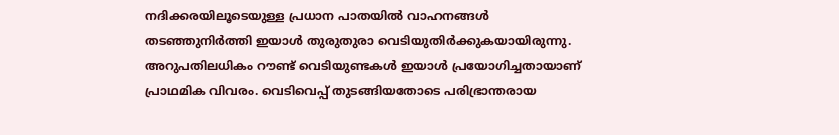നദിക്കരയിലൂടെയുള്ള പ്രധാന പാതയിൽ വാഹനങ്ങൾ തടഞ്ഞുനിർത്തി ഇയാൾ തുരുതുരാ വെടിയുതിർക്കുകയായിരുന്നു. അറുപതിലധികം റൗണ്ട് വെടിയുണ്ടകൾ ഇയാൾ പ്രയോഗിച്ചതായാണ് പ്രാഥമിക വിവരം. വെടിവെപ്പ് തുടങ്ങിയതോടെ പരിഭ്രാന്തരായ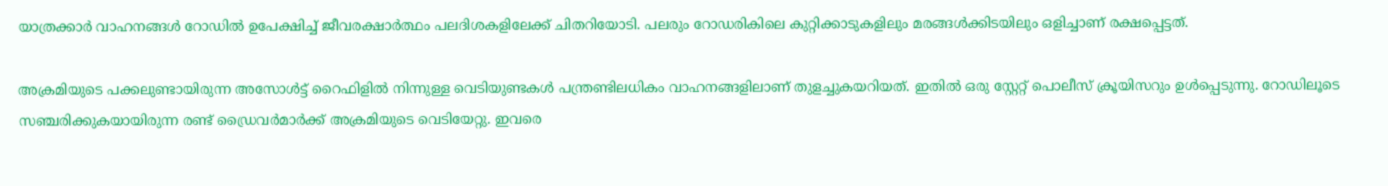യാത്രക്കാർ വാഹനങ്ങൾ റോഡിൽ ഉപേക്ഷിച്ച് ജീവരക്ഷാർത്ഥം പലദിശകളിലേക്ക് ചിതറിയോടി. പലരും റോഡരികിലെ കുറ്റിക്കാടുകളിലും മരങ്ങൾക്കിടയിലും ഒളിച്ചാണ് രക്ഷപ്പെട്ടത്.

അക്രമിയുടെ പക്കലുണ്ടായിരുന്ന അസോൾട്ട് റൈഫിളിൽ നിന്നുള്ള വെടിയുണ്ടകൾ പന്ത്രണ്ടിലധികം വാഹനങ്ങളിലാണ് തുളച്ചുകയറിയത്. ഇതിൽ ഒരു സ്റ്റേറ്റ് പൊലീസ് ക്രൂയിസറും ഉൾപ്പെടുന്നു. റോഡിലൂടെ സഞ്ചരിക്കുകയായിരുന്ന രണ്ട് ഡ്രൈവർമാർക്ക് അക്രമിയുടെ വെടിയേറ്റു. ഇവരെ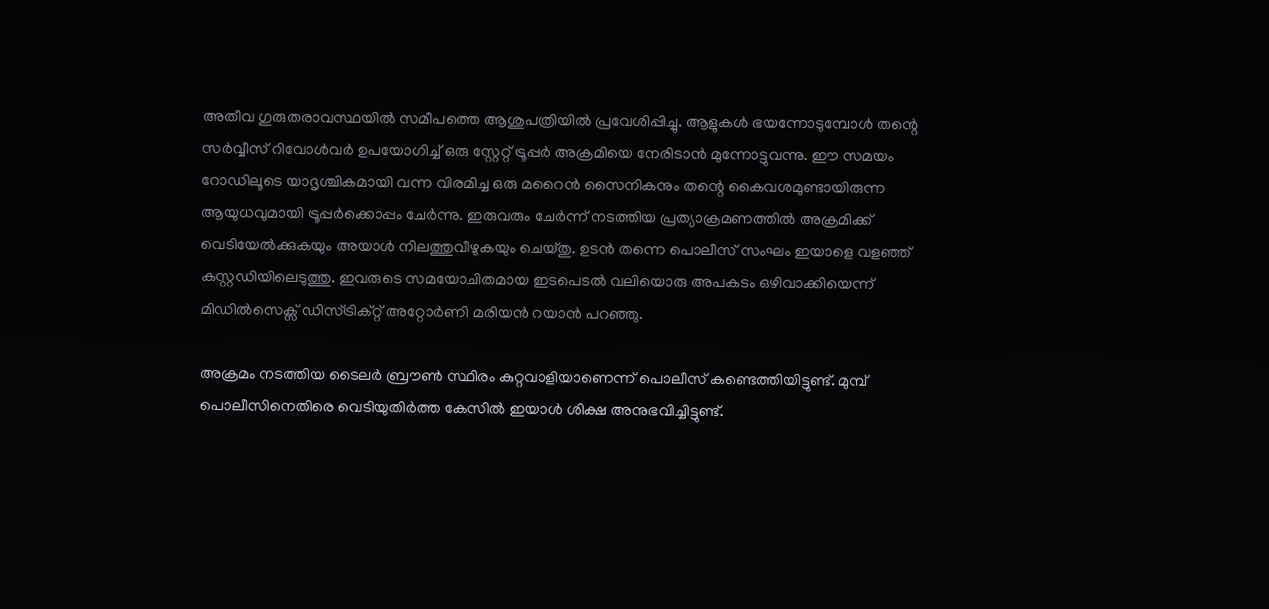അതീവ ഗുരുതരാവസ്ഥയിൽ സമീപത്തെ ആശുപത്രിയിൽ പ്രവേശിപ്പിച്ചു. ആളുകൾ ഭയന്നോടുമ്പോൾ തന്റെ സർവ്വീസ് റിവോൾവർ ഉപയോഗിച്ച് ഒരു സ്റ്റേറ്റ് ട്രൂപ്പർ അക്രമിയെ നേരിടാൻ മുന്നോട്ടുവന്നു. ഈ സമയം റോഡിലൂടെ യാദൃശ്ചികമായി വന്ന വിരമിച്ച ഒരു മറൈൻ സൈനികനും തന്റെ കൈവശമുണ്ടായിരുന്ന ആയുധവുമായി ട്രൂപ്പർക്കൊപ്പം ചേർന്നു. ഇരുവരും ചേർന്ന് നടത്തിയ പ്രത്യാക്രമണത്തിൽ അക്രമിക്ക് വെടിയേൽക്കുകയും അയാൾ നിലത്തുവീഴുകയും ചെയ്തു. ഉടൻ തന്നെ പൊലീസ് സംഘം ഇയാളെ വളഞ്ഞ് കസ്റ്റഡിയിലെടുത്തു. ഇവരുടെ സമയോചിതമായ ഇടപെടൽ വലിയൊരു അപകടം ഒഴിവാക്കിയെന്ന് മിഡിൽസെക്സ് ഡിസ്ട്രിക്റ്റ് അറ്റോർണി മരിയൻ റയാൻ പറഞ്ഞു.

അക്രമം നടത്തിയ ടൈലർ ബ്രൗൺ സ്ഥിരം കുറ്റവാളിയാണെന്ന് പൊലീസ് കണ്ടെത്തിയിട്ടുണ്ട്. മുമ്പ് പൊലീസിനെതിരെ വെടിയുതിർത്ത കേസിൽ ഇയാൾ ശിക്ഷ അനുഭവിച്ചിട്ടുണ്ട്.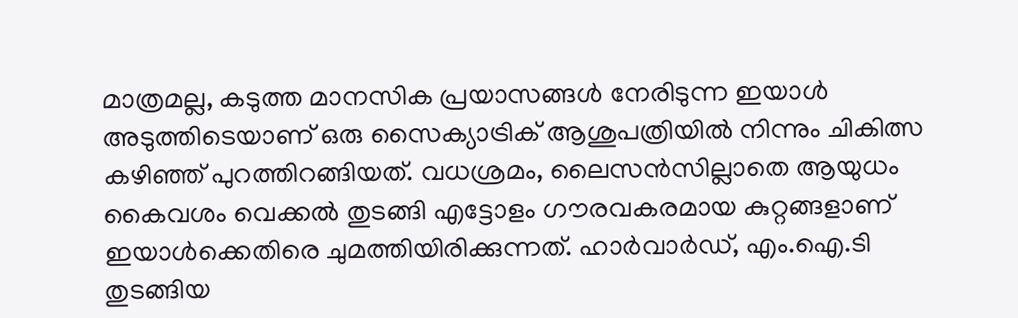മാത്രമല്ല, കടുത്ത മാനസിക പ്രയാസങ്ങൾ നേരിടുന്ന ഇയാൾ അടുത്തിടെയാണ് ഒരു സൈക്യാട്രിക് ആശുപത്രിയിൽ നിന്നും ചികിത്സ കഴിഞ്ഞ് പുറത്തിറങ്ങിയത്. വധശ്രമം, ലൈസൻസില്ലാതെ ആയുധം കൈവശം വെക്കൽ തുടങ്ങി എട്ടോളം ഗൗരവകരമായ കുറ്റങ്ങളാണ് ഇയാൾക്കെതിരെ ചുമത്തിയിരിക്കുന്നത്. ഹാർവാർഡ്, എം.ഐ.ടി തുടങ്ങിയ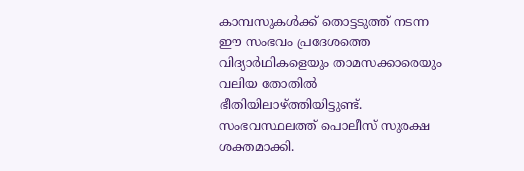കാമ്പസുകൾക്ക് തൊട്ടടുത്ത് നടന്ന ഈ സംഭവം പ്രദേശത്തെ വിദ്യാർഥികളെയും താമസക്കാരെയും വലിയ തോതിൽ ഭീതിയിലാഴ്ത്തിയിട്ടുണ്ട്. സംഭവസ്ഥലത്ത് പൊലീസ് സുരക്ഷ ശക്തമാക്കി.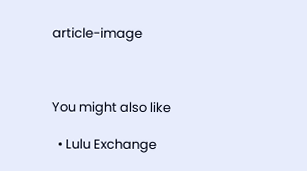article-image



You might also like

  • Lulu Exchange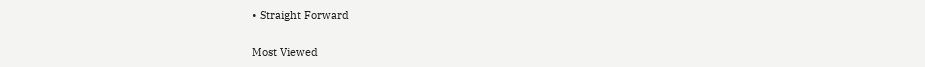• Straight Forward

Most Viewed